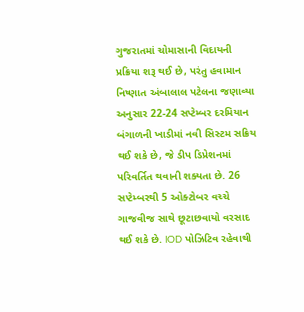ગુજરાતમાં ચોમાસાની વિદાયની પ્રક્રિયા શરૂ થઈ છે, પરંતુ હવામાન નિષ્ણાત અંબાલાલ પટેલના જણાવ્યા અનુસાર 22-24 સપ્ટેમ્બર દરમિયાન બંગાળની ખાડીમાં નવી સિસ્ટમ સક્રિય થઈ શકે છે, જે ડીપ ડિપ્રેશનમાં પરિવર્તિત થવાની શક્યતા છે. 26 સપ્ટેમ્બરથી 5 ઓક્ટોબર વચ્ચે ગાજવીજ સાથે છૂટાછવાયો વરસાદ થઈ શકે છે. IOD પોઝિટિવ રહેવાથી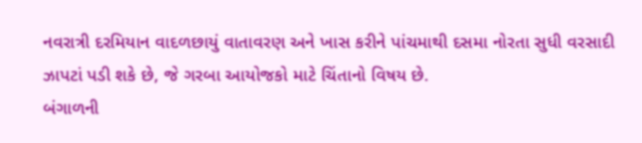નવરાત્રી દરમિયાન વાદળછાયું વાતાવરણ અને ખાસ કરીને પાંચમાથી દસમા નોરતા સુધી વરસાદી ઝાપટાં પડી શકે છે, જે ગરબા આયોજકો માટે ચિંતાનો વિષય છે.
બંગાળની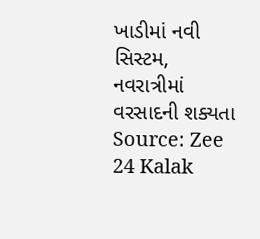ખાડીમાં નવી સિસ્ટમ, નવરાત્રીમાં વરસાદની શક્યતા
Source: Zee 24 Kalak